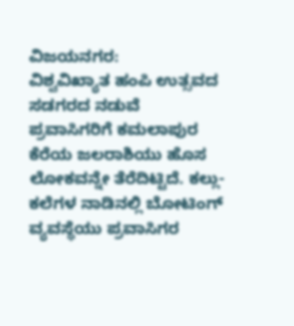ವಿಜಯನಗರ:
ವಿಶ್ವವಿಖ್ಯಾತ ಹಂಪಿ ಉತ್ಸವದ ಸಡಗರದ ನಡುವೆ ಪ್ರವಾಸಿಗರಿಗೆ ಕಮಲಾಪುರ ಕೆರೆಯ ಜಲರಾಶಿಯು ಹೊಸ ಲೋಕವನ್ನೇ ತೆರೆದಿಟ್ಟಿದೆ. ಕಲ್ಲು-ಕಲೆಗಳ ನಾಡಿನಲ್ಲಿ ಬೋಟಿಂಗ್ ವ್ಯವಸ್ಥೆಯು ಪ್ರವಾಸಿಗರ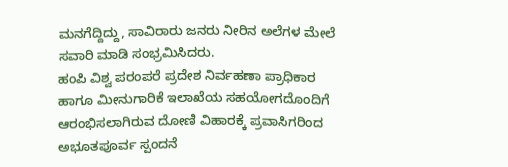ಮನಗೆದ್ದಿದ್ದು, ಸಾವಿರಾರು ಜನರು ನೀರಿನ ಅಲೆಗಳ ಮೇಲೆ ಸವಾರಿ ಮಾಡಿ ಸಂಭ್ರಮಿಸಿದರು.
ಹಂಪಿ ವಿಶ್ವ ಪರಂಪರೆ ಪ್ರದೇಶ ನಿರ್ವಹಣಾ ಪ್ರಾಧಿಕಾರ ಹಾಗೂ ಮೀನುಗಾರಿಕೆ ಇಲಾಖೆಯ ಸಹಯೋಗದೊಂದಿಗೆ ಆರಂಭಿಸಲಾಗಿರುವ ದೋಣಿ ವಿಹಾರಕ್ಕೆ ಪ್ರವಾಸಿಗರಿಂದ ಅಭೂತಪೂರ್ವ ಸ್ಪಂದನೆ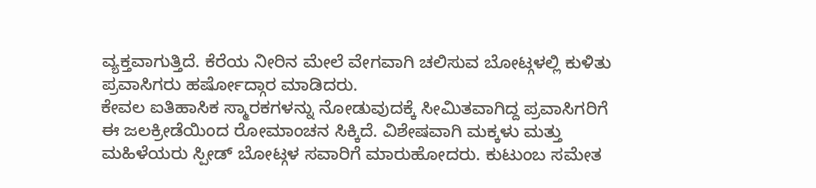ವ್ಯಕ್ತವಾಗುತ್ತಿದೆ. ಕೆರೆಯ ನೀರಿನ ಮೇಲೆ ವೇಗವಾಗಿ ಚಲಿಸುವ ಬೋಟ್ಗಳಲ್ಲಿ ಕುಳಿತು ಪ್ರವಾಸಿಗರು ಹರ್ಷೋದ್ಗಾರ ಮಾಡಿದರು.
ಕೇವಲ ಐತಿಹಾಸಿಕ ಸ್ಮಾರಕಗಳನ್ನು ನೋಡುವುದಕ್ಕೆ ಸೀಮಿತವಾಗಿದ್ದ ಪ್ರವಾಸಿಗರಿಗೆ ಈ ಜಲಕ್ರೀಡೆಯಿಂದ ರೋಮಾಂಚನ ಸಿಕ್ಕಿದೆ. ವಿಶೇಷವಾಗಿ ಮಕ್ಕಳು ಮತ್ತು ಮಹಿಳೆಯರು ಸ್ಪೀಡ್ ಬೋಟ್ಗಳ ಸವಾರಿಗೆ ಮಾರುಹೋದರು. ಕುಟುಂಬ ಸಮೇತ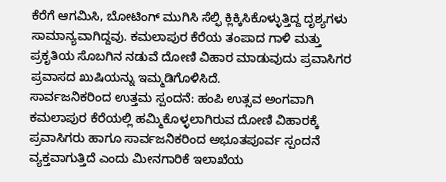ಕೆರೆಗೆ ಆಗಮಿಸಿ, ಬೋಟಿಂಗ್ ಮುಗಿಸಿ ಸೆಲ್ಫಿ ಕ್ಲಿಕ್ಕಿಸಿಕೊಳ್ಳುತ್ತಿದ್ದ ದೃಶ್ಯಗಳು ಸಾಮಾನ್ಯವಾಗಿದ್ದವು. ಕಮಲಾಪುರ ಕೆರೆಯ ತಂಪಾದ ಗಾಳಿ ಮತ್ತು ಪ್ರಕೃತಿಯ ಸೊಬಗಿನ ನಡುವೆ ದೋಣಿ ವಿಹಾರ ಮಾಡುವುದು ಪ್ರವಾಸಿಗರ ಪ್ರವಾಸದ ಖುಷಿಯನ್ನು ಇಮ್ಮಡಿಗೊಳಿಸಿದೆ.
ಸಾರ್ವಜನಿಕರಿಂದ ಉತ್ತಮ ಸ್ಪಂದನೆ: ಹಂಪಿ ಉತ್ಸವ ಅಂಗವಾಗಿ ಕಮಲಾಪುರ ಕೆರೆಯಲ್ಲಿ ಹಮ್ಮಿಕೊಳ್ಳಲಾಗಿರುವ ದೋಣಿ ವಿಹಾರಕ್ಕೆ ಪ್ರವಾಸಿಗರು ಹಾಗೂ ಸಾರ್ವಜನಿಕರಿಂದ ಅಭೂತಪೂರ್ವ ಸ್ಪಂದನೆ ವ್ಯಕ್ತವಾಗುತ್ತಿದೆ ಎಂದು ಮೀನಗಾರಿಕೆ ಇಲಾಖೆಯ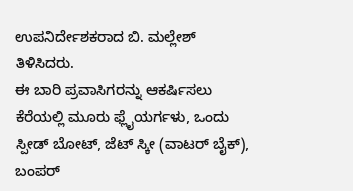ಉಪನಿರ್ದೇಶಕರಾದ ಬಿ. ಮಲ್ಲೇಶ್ ತಿಳಿಸಿದರು.
ಈ ಬಾರಿ ಪ್ರವಾಸಿಗರನ್ನು ಆಕರ್ಷಿಸಲು ಕೆರೆಯಲ್ಲಿ ಮೂರು ಫ್ಲೈಯರ್ಗಳು, ಒಂದು ಸ್ಪೀಡ್ ಬೋಟ್, ಜೆಟ್ ಸ್ಕೀ (ವಾಟರ್ ಬೈಕ್), ಬಂಪರ್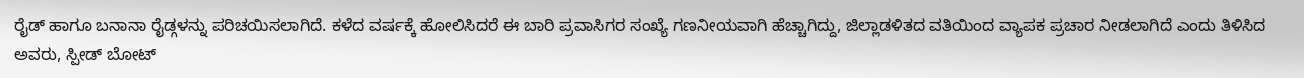ರೈಡ್ ಹಾಗೂ ಬನಾನಾ ರೈಡ್ಗಳನ್ನು ಪರಿಚಯಿಸಲಾಗಿದೆ. ಕಳೆದ ವರ್ಷಕ್ಕೆ ಹೋಲಿಸಿದರೆ ಈ ಬಾರಿ ಪ್ರವಾಸಿಗರ ಸಂಖ್ಯೆ ಗಣನೀಯವಾಗಿ ಹೆಚ್ಚಾಗಿದ್ದು, ಜಿಲ್ಲಾಡಳಿತದ ವತಿಯಿಂದ ವ್ಯಾಪಕ ಪ್ರಚಾರ ನೀಡಲಾಗಿದೆ ಎಂದು ತಿಳಿಸಿದ ಅವರು, ಸ್ಪೀಡ್ ಬೋಟ್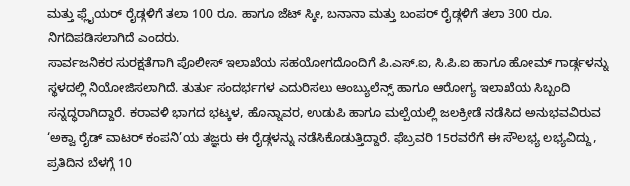ಮತ್ತು ಫ್ಲೈಯರ್ ರೈಡ್ಗಳಿಗೆ ತಲಾ 100 ರೂ. ಹಾಗೂ ಜೆಟ್ ಸ್ಕೀ, ಬನಾನಾ ಮತ್ತು ಬಂಪರ್ ರೈಡ್ಗಳಿಗೆ ತಲಾ 300 ರೂ. ನಿಗದಿಪಡಿಸಲಾಗಿದೆ ಎಂದರು.
ಸಾರ್ವಜನಿಕರ ಸುರಕ್ಷತೆಗಾಗಿ ಪೊಲೀಸ್ ಇಲಾಖೆಯ ಸಹಯೋಗದೊಂದಿಗೆ ಪಿ.ಎಸ್.ಐ, ಸಿ.ಪಿ.ಐ ಹಾಗೂ ಹೋಮ್ ಗಾರ್ಡ್ಗಳನ್ನು ಸ್ಥಳದಲ್ಲಿ ನಿಯೋಜಿಸಲಾಗಿದೆ. ತುರ್ತು ಸಂದರ್ಭಗಳ ಎದುರಿಸಲು ಆಂಬ್ಯುಲೆನ್ಸ್ ಹಾಗೂ ಆರೋಗ್ಯ ಇಲಾಖೆಯ ಸಿಬ್ಬಂದಿ ಸನ್ನದ್ಧರಾಗಿದ್ದಾರೆ. ಕರಾವಳಿ ಭಾಗದ ಭಟ್ಕಳ, ಹೊನ್ನಾವರ, ಉಡುಪಿ ಹಾಗೂ ಮಲ್ಪೆಯಲ್ಲಿ ಜಲಕ್ರೀಡೆ ನಡೆಸಿದ ಅನುಭವವಿರುವ ‘ಅಕ್ವಾ ರೈಡ್ ವಾಟರ್ ಕಂಪನಿ’ಯ ತಜ್ಞರು ಈ ರೈಡ್ಗಳನ್ನು ನಡೆಸಿಕೊಡುತ್ತಿದ್ದಾರೆ. ಫೆಬ್ರವರಿ 15ರವರೆಗೆ ಈ ಸೌಲಭ್ಯ ಲಭ್ಯವಿದ್ದು, ಪ್ರತಿದಿನ ಬೆಳಗ್ಗೆ 10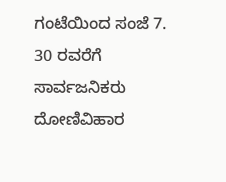ಗಂಟೆಯಿಂದ ಸಂಜೆ 7. 30 ರವರೆಗೆ ಸಾರ್ವಜನಿಕರು ದೋಣಿವಿಹಾರ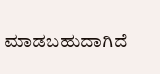ಮಾಡಬಹುದಾಗಿದೆ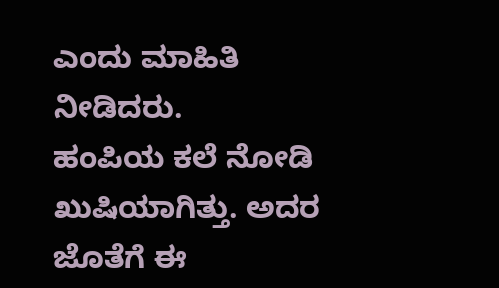ಎಂದು ಮಾಹಿತಿ ನೀಡಿದರು.
ಹಂಪಿಯ ಕಲೆ ನೋಡಿ ಖುಷಿಯಾಗಿತ್ತು. ಅದರ ಜೊತೆಗೆ ಈ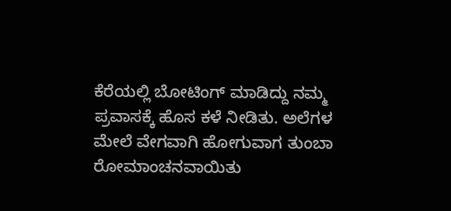ಕೆರೆಯಲ್ಲಿ ಬೋಟಿಂಗ್ ಮಾಡಿದ್ದು ನಮ್ಮ ಪ್ರವಾಸಕ್ಕೆ ಹೊಸ ಕಳೆ ನೀಡಿತು. ಅಲೆಗಳ ಮೇಲೆ ವೇಗವಾಗಿ ಹೋಗುವಾಗ ತುಂಬಾ ರೋಮಾಂಚನವಾಯಿತು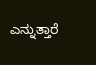ಎನ್ನುತ್ತಾರೆ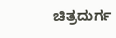ಚಿತ್ರದುರ್ಗ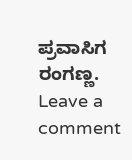ಪ್ರವಾಸಿಗ ರಂಗಣ್ಣ.
Leave a comment